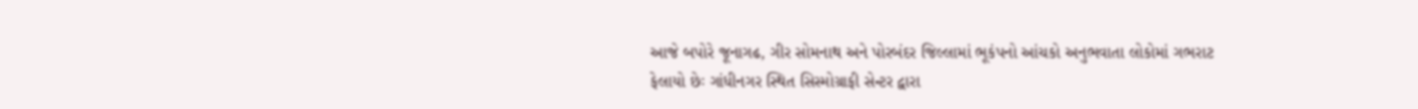આજે બપોરે જૂનાગઢ, ગીર સોમનાથ અને પોરબંદર જિલ્લામાં ભૂકંપનો આંચકો અનુભવાતા લોકોમાં ગભરાટ ફેલાયો છેઃ ગાંધીનગર સ્થિત સિસ્મોગ્રાફી સેન્ટર દ્વારા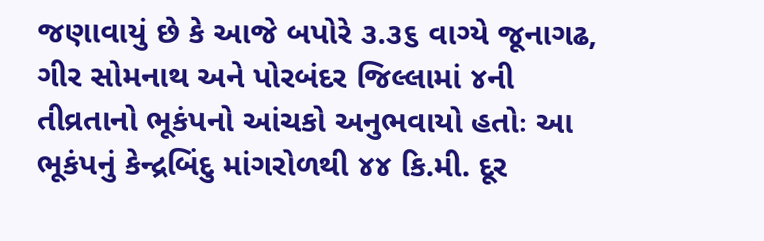જણાવાયું છે કે આજે બપોરે ૩.૩૬ વાગ્યે જૂનાગઢ, ગીર સોમનાથ અને પોરબંદર જિલ્લામાં ૪ની તીવ્રતાનો ભૂકંપનો આંચકો અનુભવાયો હતોઃ આ ભૂકંપનું કેન્દ્રબિંદુ માંગરોળથી ૪૪ કિ.મી. દૂર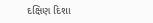દક્ષિણ દિશા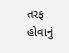તરફ હોવાનું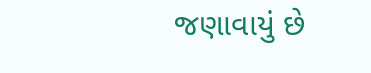જણાવાયું છે